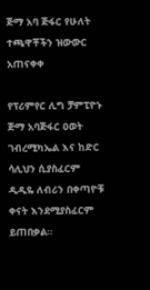ጅማ አባ ጅፋር የሁለት ተጫዋቾችን ዝውውር አጠናቀቀ

የፕሪምየር ሊግ ቻምፒዮኑ ጅማ አባጅፋር ዐወት ገብረሚካኤል እና ከድር ሳሊህን ሲያስፈርም ዲዲዬ ለብሪን በቀጣዮቹ ቀናት እንደሚያስፈርም ይጠበቃል።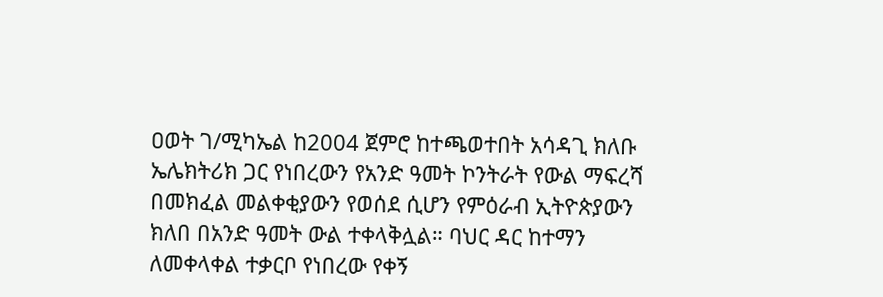ዐወት ገ/ሚካኤል ከ2004 ጀምሮ ከተጫወተበት አሳዳጊ ክለቡ ኤሌክትሪክ ጋር የነበረውን የአንድ ዓመት ኮንትራት የውል ማፍረሻ በመክፈል መልቀቂያውን የወሰደ ሲሆን የምዕራብ ኢትዮጵያውን ክለበ በአንድ ዓመት ውል ተቀላቅሏል። ባህር ዳር ከተማን ለመቀላቀል ተቃርቦ የነበረው የቀኝ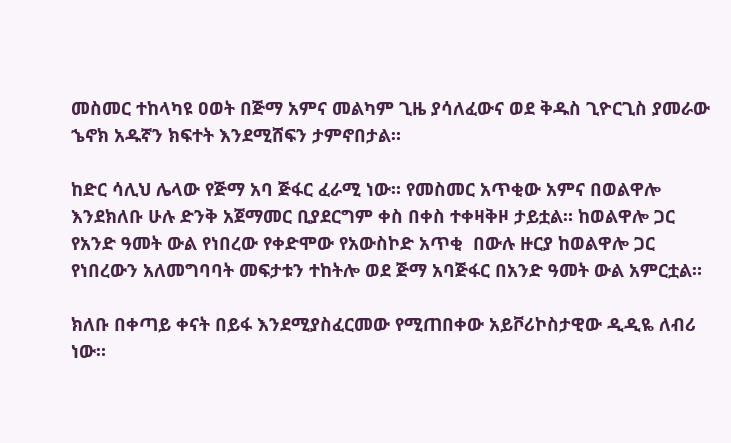መስመር ተከላካዩ ዐወት በጅማ አምና መልካም ጊዜ ያሳለፈውና ወደ ቅዱስ ጊዮርጊስ ያመራው ኄኖክ አዱኛን ክፍተት እንደሚሸፍን ታምኖበታል።

ከድር ሳሊህ ሌላው የጅማ አባ ጅፋር ፈራሚ ነው። የመስመር አጥቂው አምና በወልዋሎ እንደክለቡ ሁሉ ድንቅ አጀማመር ቢያደርግም ቀስ በቀስ ተቀዛቅዞ ታይቷል። ከወልዋሎ ጋር የአንድ ዓመት ውል የነበረው የቀድሞው የአውስኮድ አጥቂ  በውሉ ዙርያ ከወልዋሎ ጋር የነበረውን አለመግባባት መፍታቱን ተከትሎ ወደ ጅማ አባጅፋር በአንድ ዓመት ውል አምርቷል።

ክለቡ በቀጣይ ቀናት በይፋ እንደሚያስፈርመው የሚጠበቀው አይቮሪኮስታዊው ዲዲዬ ለብሪ ነው።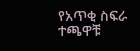የአጥቂ ስፍራ ተጫዋቹ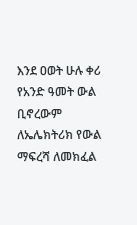እንደ ዐወት ሁሉ ቀሪ የአንድ ዓመት ውል ቢኖረውም ለኤሌክትሪክ የውል ማፍረሻ ለመክፈል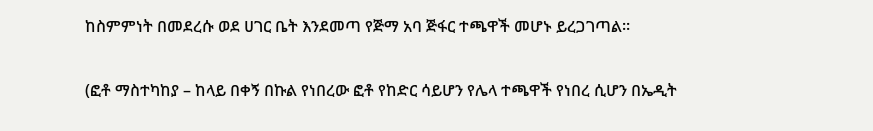ከስምምነት በመደረሱ ወደ ሀገር ቤት እንደመጣ የጅማ አባ ጅፋር ተጫዋች መሆኑ ይረጋገጣል።

(ፎቶ ማስተካከያ – ከላይ በቀኝ በኩል የነበረው ፎቶ የከድር ሳይሆን የሌላ ተጫዋች የነበረ ሲሆን በኤዲት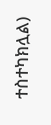ተስተካክሏል)